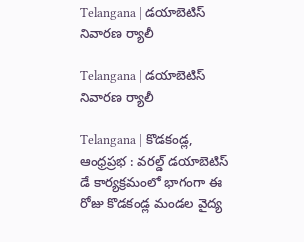Telangana | డయాబెటిస్ నివారణ ర్యాలీ

Telangana | డయాబెటిస్ నివారణ ర్యాలీ

Telangana | కొడకండ్ల, ఆంధ్రప్రభ : వరల్డ్ డయాబెటిస్ డే కార్యక్రమంలో భాగంగా ఈ రోజు కొడకండ్ల మండల వైద్య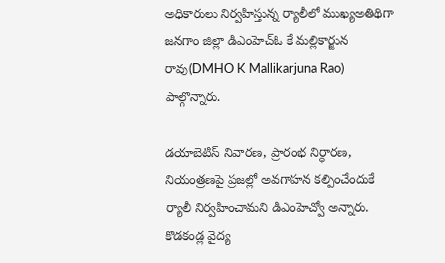అధికారులు నిర్వహిస్తున్న ర్యాలీలో ముఖ్యఅతిథిగా జనగాం జిల్లా డిఎంహెచ్ఓ కే మల్లికార్జున రావు(DMHO K Mallikarjuna Rao) పాల్గొన్నారు.

డయాబెటిస్ నివారణ, ప్రారంభ నిర్ధారణ, నియంత్రణపై ప్రజల్లో అవగాహన కల్పించేందుకే ర్యాలీ నిర్వహించామని డిఎంహెచ్వో అన్నారు. కొడకండ్ల వైద్య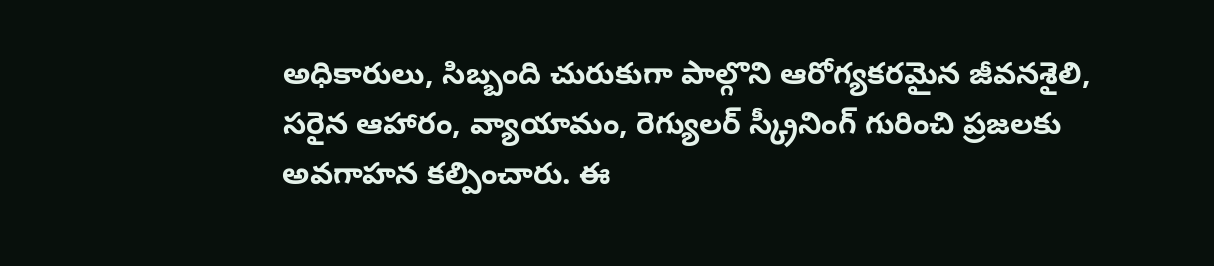అధికారులు, సిబ్బంది చురుకుగా పాల్గొని ఆరోగ్యకరమైన జీవనశైలి, సరైన ఆహారం, వ్యాయామం, రెగ్యులర్ స్క్రీనింగ్ గురించి ప్రజలకు అవగాహన కల్పించారు. ఈ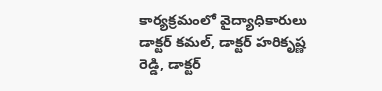కార్యక్రమంలో వైద్యాధికారులు డాక్టర్ కమల్, డాక్టర్ హరికృష్ణ రెడ్డి, డాక్టర్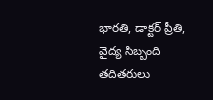భారతి, డాక్టర్ ప్రీతి, వైద్య సిబ్బంది తదితరులు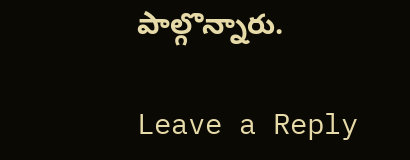పాల్గొన్నారు.

Leave a Reply